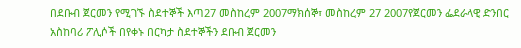በደቡብ ጀርመን የሚገኙ ስደተኞች እጣ27 መስከረም 2007ማክሰኞ፣ መስከረም 27 2007የጀርመን ፌደራላዊ ድንበር አስከባሪ ፖሊሶች በየቀኑ በርካታ ስደተኞችን ደቡብ ጀርመን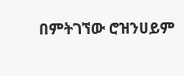በምትገኘው ሮዝንሀይም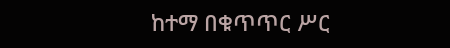ከተማ በቁጥጥር ሥር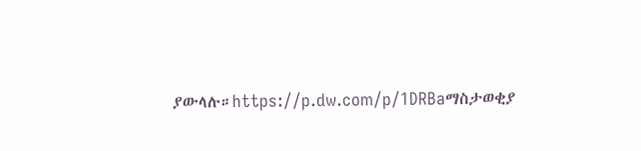ያውላሉ።https://p.dw.com/p/1DRBaማስታወቂያ